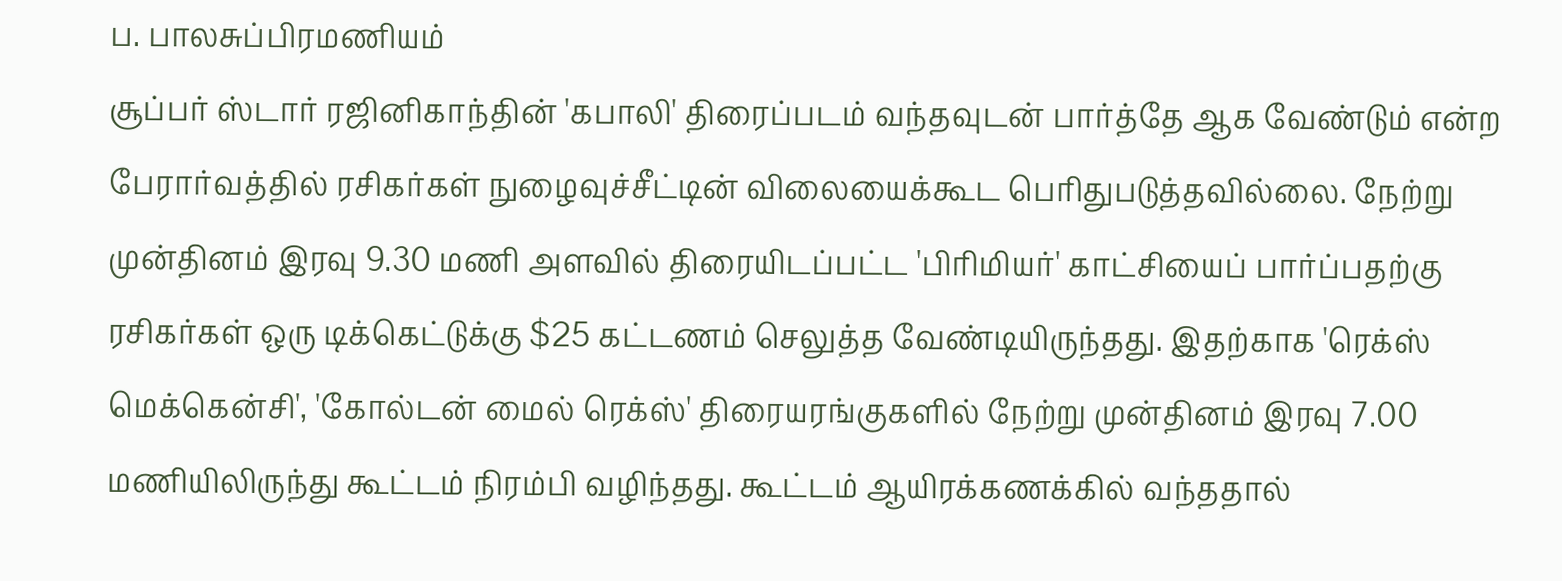ப. பாலசுப்பிரமணியம்
சூப்பர் ஸ்டார் ரஜினிகாந்தின் 'கபாலி' திரைப்படம் வந்தவுடன் பார்த்தே ஆக வேண்டும் என்ற பேரார்வத்தில் ரசிகர்கள் நுழைவுச்சீட்டின் விலையைக்கூட பெரிதுபடுத்தவில்லை. நேற்று முன்தினம் இரவு 9.30 மணி அளவில் திரையிடப்பட்ட 'பிரிமியர்' காட்சியைப் பார்ப்பதற்கு ரசிகர்கள் ஒரு டிக்கெட்டுக்கு $25 கட்டணம் செலுத்த வேண்டியிருந்தது. இதற்காக 'ரெக்ஸ் மெக்கென்சி', 'கோல்டன் மைல் ரெக்ஸ்' திரையரங்குகளில் நேற்று முன்தினம் இரவு 7.00 மணியிலிருந்து கூட்டம் நிரம்பி வழிந்தது. கூட்டம் ஆயிரக்கணக்கில் வந்ததால்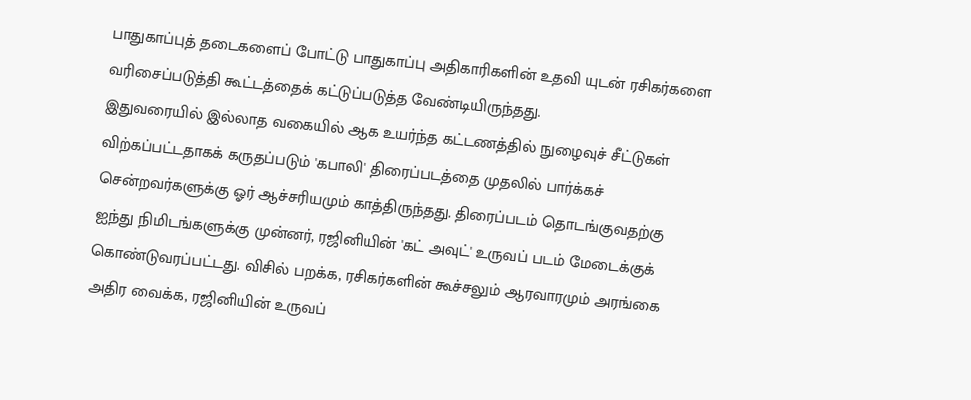பாதுகாப்புத் தடைகளைப் போட்டு பாதுகாப்பு அதிகாரிகளின் உதவி யுடன் ரசிகர்களை வரிசைப்படுத்தி கூட்டத்தைக் கட்டுப்படுத்த வேண்டியிருந்தது.
இதுவரையில் இல்லாத வகையில் ஆக உயர்ந்த கட்டணத்தில் நுழைவுச் சீட்டுகள் விற்கப்பட்டதாகக் கருதப்படும் 'கபாலி' திரைப்படத்தை முதலில் பார்க்கச் சென்றவர்களுக்கு ஓர் ஆச்சரியமும் காத்திருந்தது. திரைப்படம் தொடங்குவதற்கு ஐந்து நிமிடங்களுக்கு முன்னர், ரஜினியின் 'கட் அவுட்' உருவப் படம் மேடைக்குக் கொண்டுவரப்பட்டது. விசில் பறக்க, ரசிகர்களின் கூச்சலும் ஆரவாரமும் அரங்கை அதிர வைக்க, ரஜினியின் உருவப்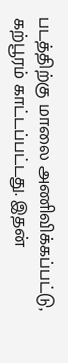படத்திற்கு மாலை அணிவிக்கப்பட்டு, கற்பூரம் காட்டப்பட்டது. இதன்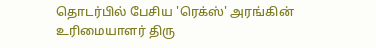தொடர்பில் பேசிய 'ரெக்ஸ்' அரங்கின் உரிமையாளர் திரு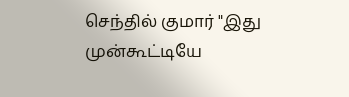செந்தில் குமார் "இது முன்கூட்டியே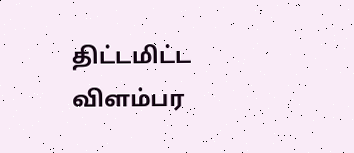திட்டமிட்ட விளம்பர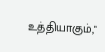உத்தியாகும்,"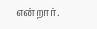என்றார்.